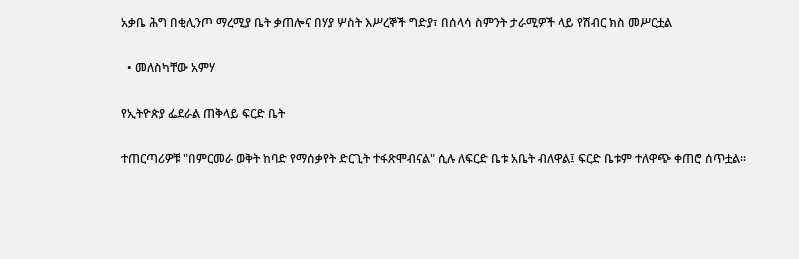አቃቤ ሕግ በቂሊንጦ ማረሚያ ቤት ቃጠሎና በሃያ ሦስት እሥረኞች ግድያ፣ በሰላሳ ስምንት ታራሚዎች ላይ የሽብር ክስ መሥርቷል

  • መለስካቸው አምሃ

የኢትዮጵያ ፌደራል ጠቅላይ ፍርድ ቤት

ተጠርጣሪዎቹ "በምርመራ ወቅት ከባድ የማሰቃየት ድርጊት ተፋጽሞብናል" ሲሉ ለፍርድ ቤቱ አቤት ብለዋል፤ ፍርድ ቤቱም ተለዋጭ ቀጠሮ ሰጥቷል።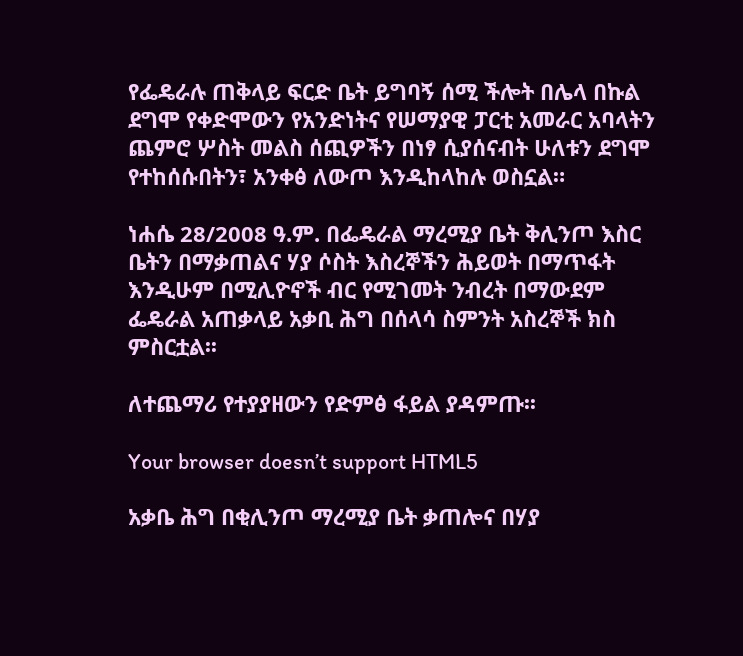የፌዴራሉ ጠቅላይ ፍርድ ቤት ይግባኝ ሰሚ ችሎት በሌላ በኩል ደግሞ የቀድሞውን የአንድነትና የሠማያዊ ፓርቲ አመራር አባላትን ጨምሮ ሦስት መልስ ሰጪዎችን በነፃ ሲያሰናብት ሁለቱን ደግሞ የተከሰሱበትን፣ አንቀፅ ለውጦ እንዲከላከሉ ወስኗል።

ነሐሴ 28/2008 ዓ.ም. በፌዴራል ማረሚያ ቤት ቅሊንጦ እስር ቤትን በማቃጠልና ሃያ ሶስት እስረኞችን ሕይወት በማጥፋት እንዲሁም በሚሊዮኖች ብር የሚገመት ንብረት በማውደም ፌዴራል አጠቃላይ አቃቢ ሕግ በሰላሳ ስምንት አስረኞች ክስ ምስርቷል፡፡

ለተጨማሪ የተያያዘውን የድምፅ ፋይል ያዳምጡ፡፡

Your browser doesn’t support HTML5

አቃቤ ሕግ በቂሊንጦ ማረሚያ ቤት ቃጠሎና በሃያ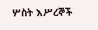ሦስት እሥረኞች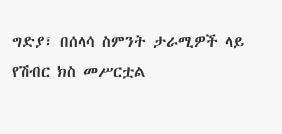ግድያ፣ በሰላሳ ስምንት ታራሚዎች ላይ የሽብር ክስ መሥርቷል